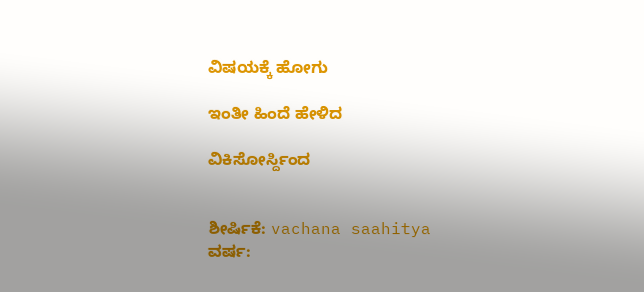ವಿಷಯಕ್ಕೆ ಹೋಗು

ಇಂತೀ ಹಿಂದೆ ಹೇಳಿದ

ವಿಕಿಸೋರ್ಸ್ದಿಂದ


ಶೀರ್ಷಿಕೆ: vachana saahitya
ವರ್ಷ: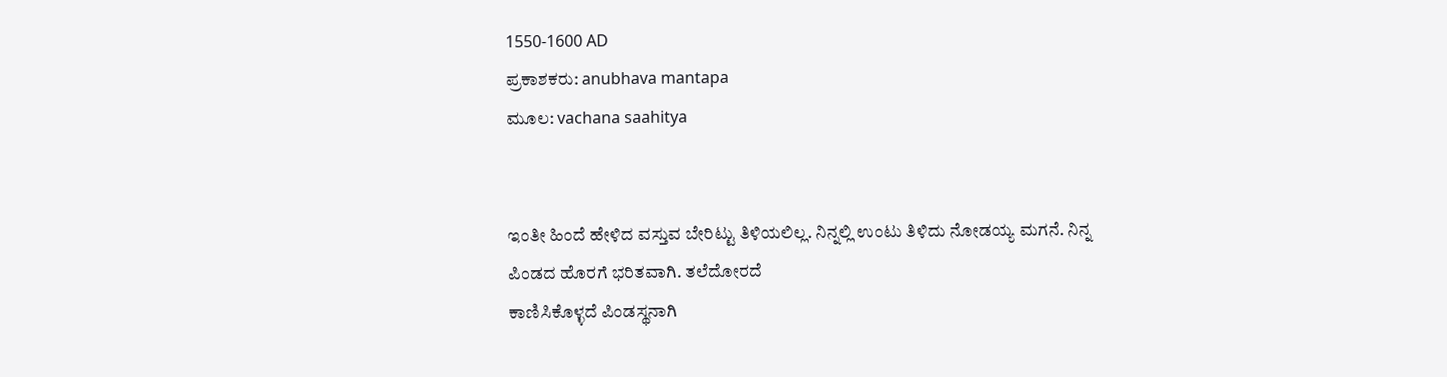1550-1600 AD
ಪ್ರಕಾಶಕರು: anubhava mantapa
ಮೂಲ: vachana saahitya


ಇಂತೀ ಹಿಂದೆ ಹೇಳಿದ ವಸ್ತುವ ಬೇರಿಟ್ಟು ತಿಳಿಯಲಿಲ್ಲ. ನಿನ್ನಲ್ಲಿ ಉಂಟು ತಿಳಿದು ನೋಡಯ್ಯ ಮಗನೆ. ನಿನ್ನ ಪಿಂಡದ ಹೊರಗೆ ಭರಿತವಾಗಿ. ತಲೆದೋರದೆ
ಕಾಣಿಸಿಕೊಳ್ಳದೆ ಪಿಂಡಸ್ಥನಾಗಿ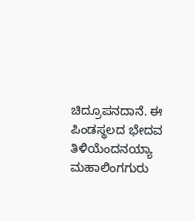ಚಿದ್ರೂಪನದಾನೆ. ಈ ಪಿಂಡಸ್ಥಲದ ಭೇದವ ತಿಳಿಯೆಂದನಯ್ಯಾ
ಮಹಾಲಿಂಗಗುರು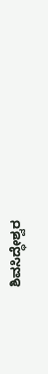ಶಿವಸಿದ್ಧೇಶ್ವರ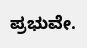ಪ್ರಭುವೇ.